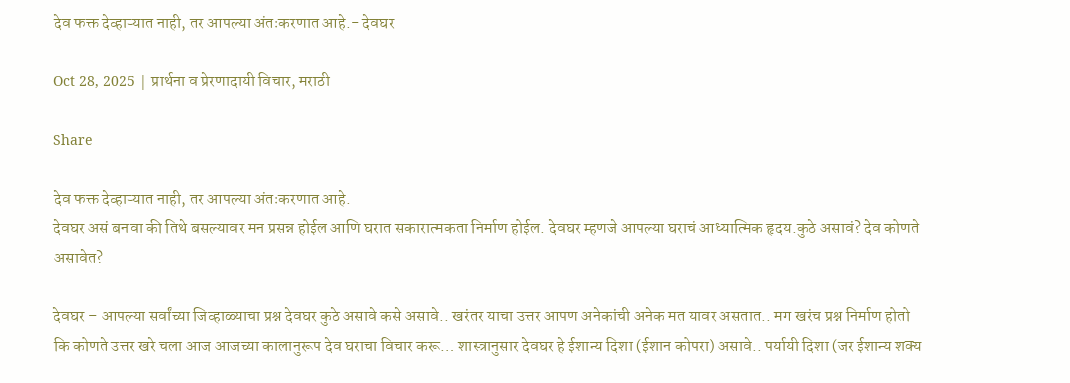देव फक्त देव्हाऱ्यात नाही, तर आपल्या अंतःकरणात आहे.- देवघर

Oct 28, 2025 | प्रार्थना व प्रेरणादायी विचार, मराठी

Share

देव फक्त देव्हाऱ्यात नाही, तर आपल्या अंतःकरणात आहे.
देवघर असं बनवा की तिथे बसल्यावर मन प्रसन्न होईल आणि घरात सकारात्मकता निर्माण होईल. देवघर म्हणजे आपल्या घराचं आध्यात्मिक हृदय.कुठे असावं? देव कोणते असावेत?

देवघर – आपल्या सर्वांच्या जिव्हाळ्याचा प्रश्न देवघर कुठे असावे कसे असावे.. खरंतर याचा उत्तर आपण अनेकांची अनेक मत यावर असतात.. मग खरंच प्रश्न निर्माण होतो कि कोणते उत्तर खरे चला आज आजच्या कालानुरूप देव घराचा विचार करू… शास्त्रानुसार देवघर हे ईशान्य दिशा (ईशान कोपरा) असावे.. पर्यायी दिशा (जर ईशान्य शक्य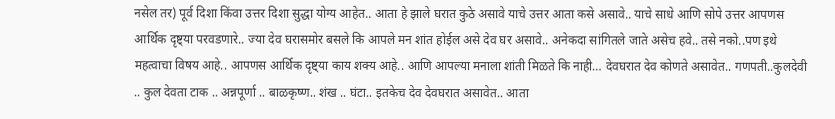नसेल तर) पूर्व दिशा किंवा उत्तर दिशा सुद्धा योग्य आहेत.. आता हे झाले घरात कुठे असावे याचे उत्तर आता कसे असावे.. याचे साधे आणि सोपे उत्तर आपणस आर्थिक दृष्ट्या परवडणारे.. ज्या देव घरासमोर बसले कि आपले मन शांत होईल असे देव घर असावे.. अनेकदा सांगितले जाते असेच हवे.. तसे नको..पण इथे महत्वाचा विषय आहे.. आपणस आर्थिक दृष्ट्या काय शक्य आहे.. आणि आपल्या मनाला शांती मिळते कि नाही… देवघरात देव कोणते असावेत.. गणपती..कुलदेवी .. कुल देवता टाक .. अन्नपूर्णा .. बाळकृष्ण.. शंख .. घंटा.. इतकेच देव देवघरात असावेत.. आता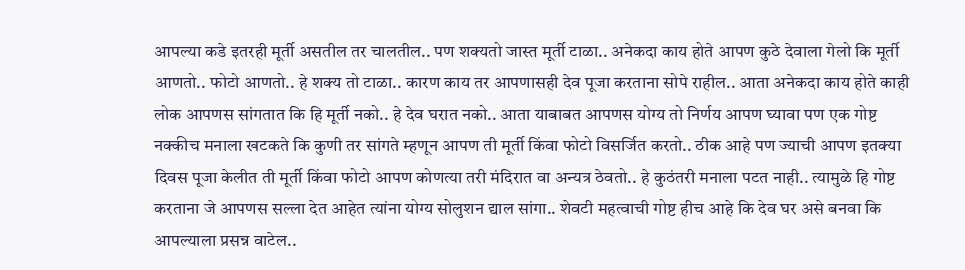आपल्या कडे इतरही मूर्ती असतील तर चालतील.. पण शक्यतो जास्त मूर्ती टाळा.. अनेकदा काय होते आपण कुठे देवाला गेलो कि मूर्ती आणतो.. फोटो आणतो.. हे शक्य तो टाळा.. कारण काय तर आपणासही देव पूजा करताना सोपे राहील.. आता अनेकदा काय होते काही लोक आपणस सांगतात कि हि मूर्ती नको.. हे देव घरात नको.. आता याबाबत आपणस योग्य तो निर्णय आपण घ्यावा पण एक गोष्ट नक्कीच मनाला खटकते कि कुणी तर सांगते म्हणून आपण ती मूर्ती किंवा फोटो विसर्जित करतो.. ठीक आहे पण ज्याची आपण इतक्या दिवस पूजा केलीत ती मूर्ती किंवा फोटो आपण कोणत्या तरी मंदिरात वा अन्यत्र ठेवतो.. हे कुठंतरी मनाला पटत नाही.. त्यामुळे हि गोष्ट करताना जे आपणस सल्ला देत आहेत त्यांना योग्य सोलुशन द्याल सांगा.. शेवटी महत्वाची गोष्ट हीच आहे कि देव घर असे बनवा कि आपल्याला प्रसन्न वाटेल..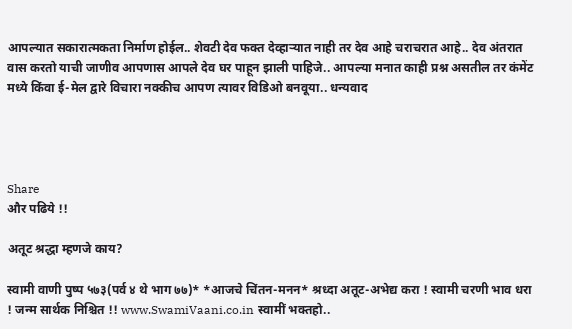आपल्यात सकारात्मकता निर्माण होईल.. शेवटी देव फक्त देव्हाऱ्यात नाही तर देव आहे चराचरात आहे.. देव अंतरात वास करतो याची जाणीव आपणास आपले देव घर पाहून झाली पाहिजे.. आपल्या मनात काही प्रश्न असतील तर कंमेंट मध्ये किंवा ई-मेल द्वारे विचारा नक्कीच आपण त्यावर विडिओ बनवूया.. धन्यवाद




Share
और पढिये !!

अतूट श्रद्धा म्हणजे काय?

स्वामी वाणी पुष्प ५७३(पर्व ४ थे भाग ७७)* *आजचे चिंतन-मनन* श्रध्दा अतूट-अभेद्य करा ! स्वामी चरणी भाव धरा ! जन्म सार्थक निश्चित !! www.SwamiVaani.co.in स्वामीं भक्तहो..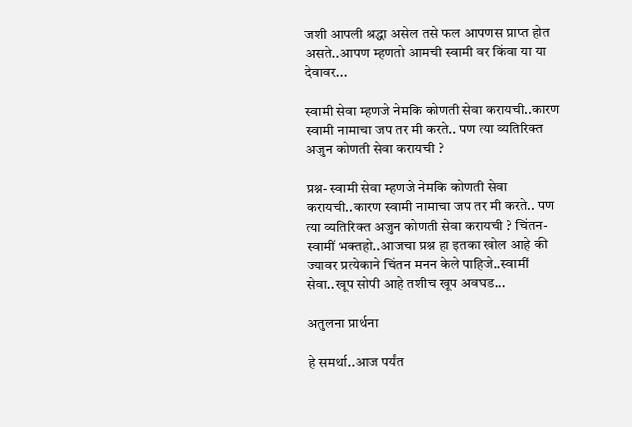जशी आपली श्रद्धा असेल तसे फल आपणस प्राप्त होत असते..आपण म्हणतो आमची स्वामी वर किंवा या या देवावर...

स्वामी सेवा म्हणजे नेमकि कोणती सेवा करायची..कारण स्वामी नामाचा जप तर मी करते.. पण त्या व्यतिरिक्त अजुन कोणती सेवा करायची ?

प्रश्न- स्वामी सेवा म्हणजे नेमकि कोणती सेवा करायची..कारण स्वामी नामाचा जप तर मी करते.. पण त्या व्यतिरिक्त अजुन कोणती सेवा करायची ? चिंतन- स्वामीं भक्तहो..आजचा प्रश्न हा इतका खोल आहे की ज्यावर प्रत्येकाने चिंतन मनन केले पाहिजे..स्वामीं सेवा..खूप सोपी आहे तशीच खूप अवघड...

अतुलना प्रार्थना

हे समर्था..आज पर्यंत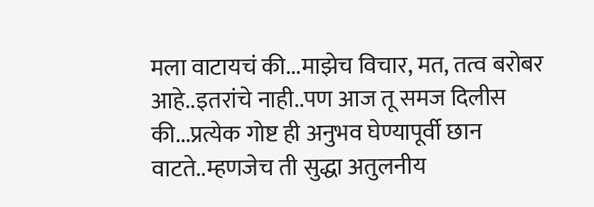मला वाटायचं की...माझेच विचार, मत, तत्व बरोबर आहे..इतरांचे नाही..पण आज तू समज दिलीस की...प्रत्येक गोष्ट ही अनुभव घेण्यापूर्वी छान वाटते..म्हणजेच ती सुद्धा अतुलनीय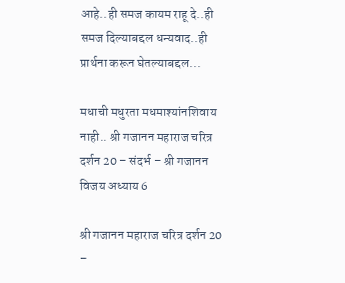आहे..ही समज कायम राहू दे..ही समज दिल्याबद्दल धन्यवाद..ही प्रार्थना करून घेतल्याबद्दल...

मधाची मधुरता मधमाश्यांनशिवाय नाही.. श्री गजानन महाराज चरित्र दर्शन 20 – संदर्भ – श्री गजानन विजय अध्याय 6

श्री गजानन महाराज चरित्र दर्शन 20 –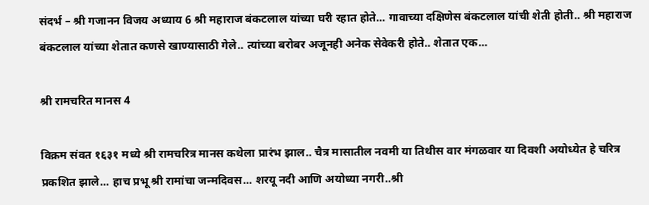संदर्भ – श्री गजानन विजय अध्याय 6 श्री महाराज बंकटलाल यांच्या घरी रहात होते... गावाच्या दक्षिणेस बंकटलाल यांची शेती होती.. श्री महाराज बंकटलाल यांच्या शेतात कणसे खाण्यासाठी गेले.. त्यांच्या बरोबर अजूनही अनेक सेवेकरी होते.. शेतात एक...

श्री रामचरित मानस 4

विक्रम संवत १६३१ मध्ये श्री रामचरित्र मानस कथेला प्रारंभ झाल.. चैत्र मासातील नवमी या तिथीस वार मंगळवार या दिवशी अयोध्येत हे चरित्र प्रकशित झाले... हाच प्रभू श्री रामांचा जन्मदिवस... शरयू नदी आणि अयोध्या नगरी..श्री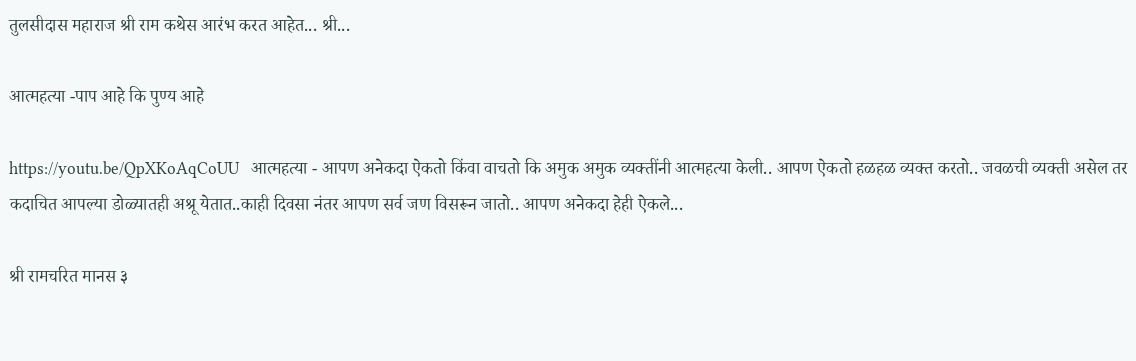तुलसीदास महाराज श्री राम कथेस आरंभ करत आहेत... श्री...

आत्महत्या -पाप आहे कि पुण्य आहे

https://youtu.be/QpXKoAqCoUU   आत्महत्या - आपण अनेकदा ऐकतो किंवा वाचतो कि अमुक अमुक व्यक्तींनी आत्महत्या केली.. आपण ऐकतो हळहळ व्यक्त करतो.. जवळची व्यक्ती असेल तर कदाचित आपल्या डोळ्यातही अश्रू येतात..काही दिवसा नंतर आपण सर्व जण विसरून जातो.. आपण अनेकदा हेही ऐकले...

श्री रामचरित मानस ३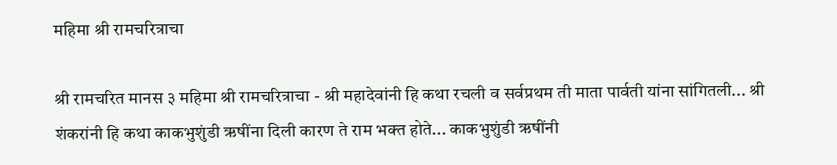महिमा श्री रामचरित्राचा

श्री रामचरित मानस ३ महिमा श्री रामचरित्राचा - श्री महादेवांनी हि कथा रचली व सर्वप्रथम ती माता पार्वती यांना सांगितली... श्री शंकरांनी हि कथा काकभुशुंडी ऋषींना दिली कारण ते राम भक्त होते... काकभुशुंडी ऋषींनी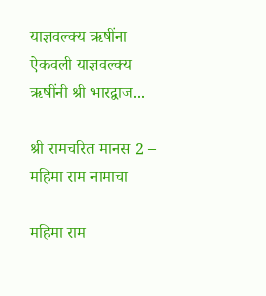याज्ञवल्क्य ऋषींना ऐकवली याज्ञवल्क्य ऋषींनी श्री भारद्वाज...

श्री रामचरित मानस 2 – महिमा राम नामाचा

महिमा राम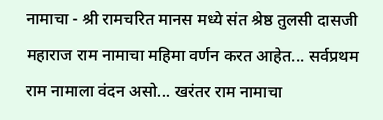नामाचा - श्री रामचरित मानस मध्ये संत श्रेष्ठ तुलसी दासजी महाराज राम नामाचा महिमा वर्णन करत आहेत... सर्वप्रथम राम नामाला वंदन असो... खरंतर राम नामाचा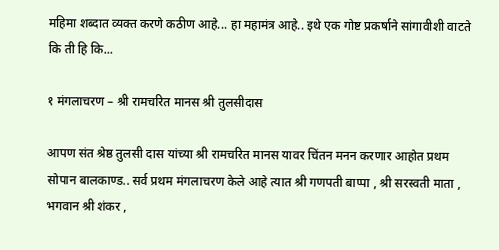महिमा शब्दात व्यक्त करणे कठीण आहे... हा महामंत्र आहे.. इथे एक गोष्ट प्रकर्षाने सांगावीशी वाटते कि ती हि कि...

१ मंगलाचरण – श्री रामचरित मानस श्री तुलसीदास

आपण संत श्रेष्ठ तुलसी दास यांच्या श्री रामचरित मानस यावर चिंतन मनन करणार आहोत प्रथम सोपान बालकाण्ड.. सर्व प्रथम मंगलाचरण केले आहे त्यात श्री गणपती बाप्पा , श्री सरस्वती माता , भगवान श्री शंकर ,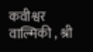कवीश्वर वाल्मिकी , श्री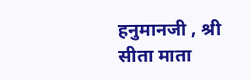हनुमानजी , श्री सीता माता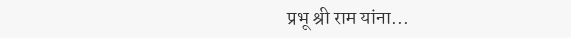प्रभू श्री राम यांना...